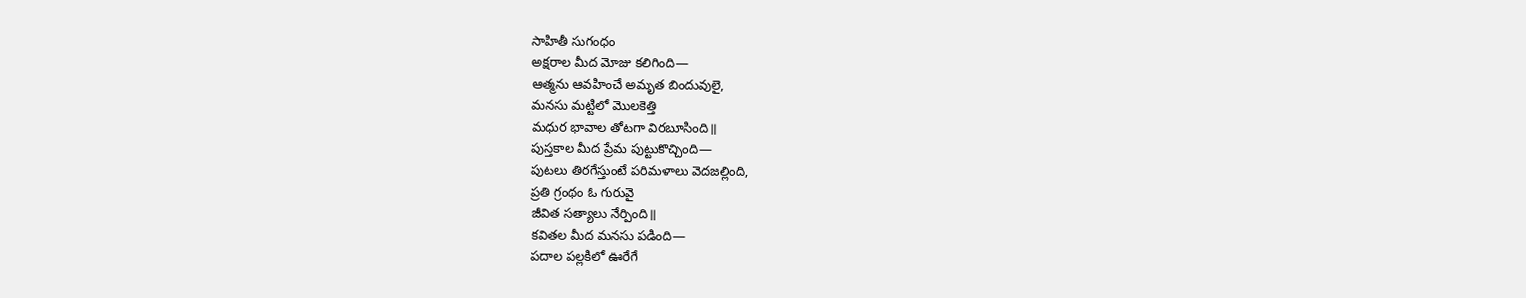సాహితీ సుగంధం
అక్షరాల మీద మోజు కలిగింది—
ఆత్మను ఆవహించే అమృత బిందువులై,
మనసు మట్టిలో మొలకెత్తి
మధుర భావాల తోటగా విరబూసింది॥
పుస్తకాల మీద ప్రేమ పుట్టుకొచ్చింది—
పుటలు తిరగేస్తుంటే పరిమళాలు వెదజల్లింది,
ప్రతి గ్రంథం ఓ గురువై
జీవిత సత్యాలు నేర్పింది॥
కవితల మీద మనసు పడింది—
పదాల పల్లకిలో ఊరేగే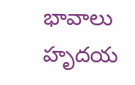భావాలు
హృదయ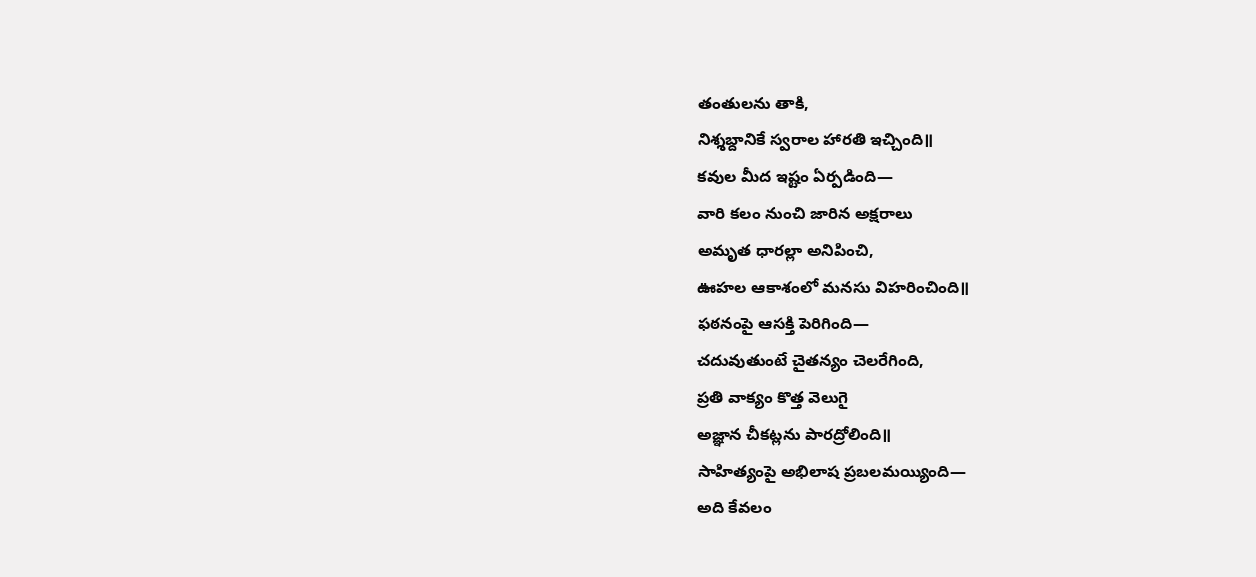తంతులను తాకి,
నిశ్శబ్దానికే స్వరాల హారతి ఇచ్చింది॥
కవుల మీద ఇష్టం ఏర్పడింది—
వారి కలం నుంచి జారిన అక్షరాలు
అమృత ధారల్లా అనిపించి,
ఊహల ఆకాశంలో మనసు విహరించింది॥
ఫఠనంపై ఆసక్తి పెరిగింది—
చదువుతుంటే చైతన్యం చెలరేగింది,
ప్రతి వాక్యం కొత్త వెలుగై
అజ్ఞాన చీకట్లను పారద్రోలింది॥
సాహిత్యంపై అభిలాష ప్రబలమయ్యింది—
అది కేవలం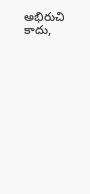అభిరుచి కాదు,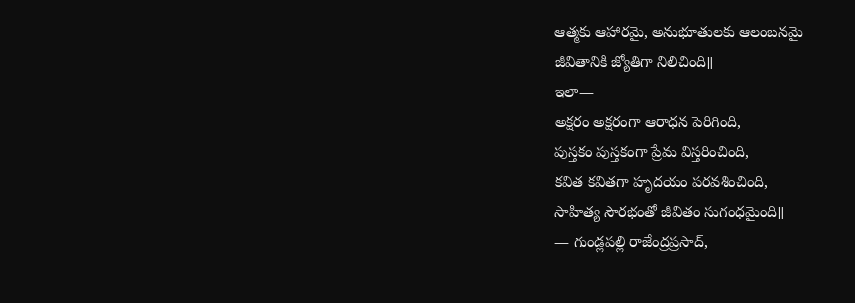ఆత్మకు ఆహారమై, అనుభూతులకు ఆలంబనమై
జీవితానికి జ్యోతిగా నిలిచింది॥
ఇలా—
అక్షరం అక్షరంగా ఆరాధన పెరిగింది,
పుస్తకం పుస్తకంగా ప్రేమ విస్తరించింది,
కవిత కవితగా హృదయం పరవశించింది,
సాహిత్య సౌరభంతో జీవితం సుగంధమైంది॥
— గుండ్లపల్లి రాజేంద్రప్రసాద్,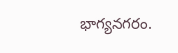భాగ్యనగరం.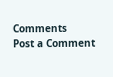Comments
Post a Comment